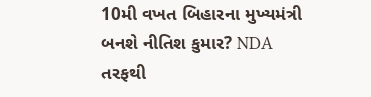10મી વખત બિહારના મુખ્યમંત્રી બનશે નીતિશ કુમાર? NDA તરફથી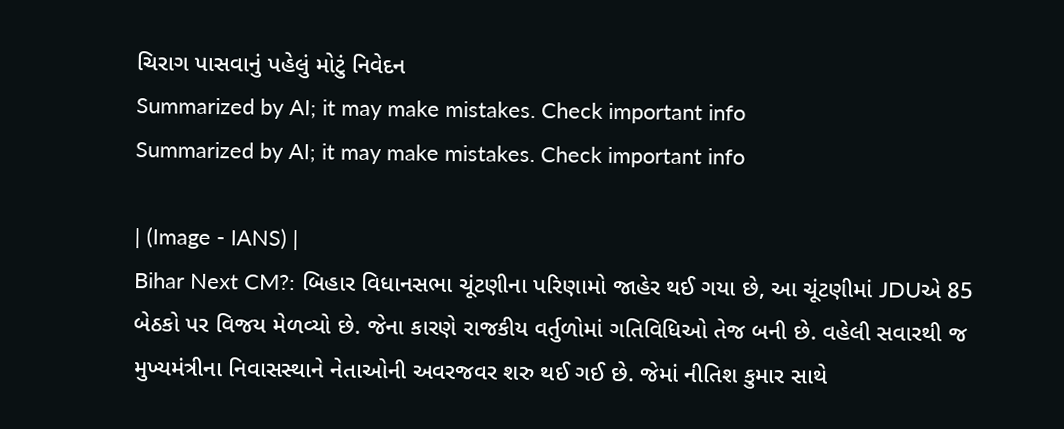ચિરાગ પાસવાનું પહેલું મોટું નિવેદન
Summarized by AI; it may make mistakes. Check important info
Summarized by AI; it may make mistakes. Check important info

| (Image - IANS) |
Bihar Next CM?: બિહાર વિધાનસભા ચૂંટણીના પરિણામો જાહેર થઈ ગયા છે, આ ચૂંટણીમાં JDUએ 85 બેઠકો પર વિજય મેળવ્યો છે. જેના કારણે રાજકીય વર્તુળોમાં ગતિવિધિઓ તેજ બની છે. વહેલી સવારથી જ મુખ્યમંત્રીના નિવાસસ્થાને નેતાઓની અવરજવર શરુ થઈ ગઈ છે. જેમાં નીતિશ કુમાર સાથે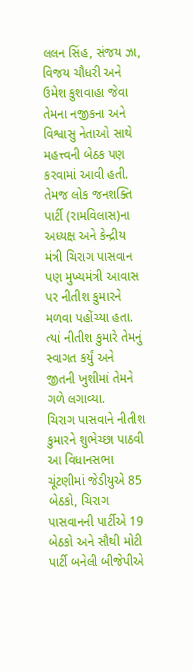લલન સિંહ, સંજય ઝા, વિજય ચૌધરી અને ઉમેશ કુશવાહા જેવા તેમના નજીકના અને વિશ્વાસુ નેતાઓ સાથે મહત્ત્વની બેઠક પણ કરવામાં આવી હતી. તેમજ લોક જનશક્તિ પાર્ટી (રામવિલાસ)ના અધ્યક્ષ અને કેન્દ્રીય મંત્રી ચિરાગ પાસવાન પણ મુખ્યમંત્રી આવાસ પર નીતીશ કુમારને મળવા પહોંચ્યા હતા. ત્યાં નીતીશ કુમારે તેમનું સ્વાગત કર્યું અને જીતની ખુશીમાં તેમને ગળે લગાવ્યા.
ચિરાગ પાસવાને નીતીશ કુમારને શુભેચ્છા પાઠવી
આ વિધાનસભા ચૂંટણીમાં જેડીયુએ 85 બેઠકો, ચિરાગ પાસવાનની પાર્ટીએ 19 બેઠકો અને સૌથી મોટી પાર્ટી બનેલી બીજેપીએ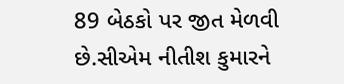89 બેઠકો પર જીત મેળવી છે.સીએમ નીતીશ કુમારને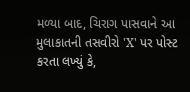મળ્યા બાદ, ચિરાગ પાસવાને આ મુલાકાતની તસવીરો 'X' પર પોસ્ટ કરતા લખ્યું કે,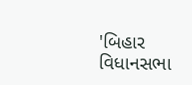'બિહાર વિધાનસભા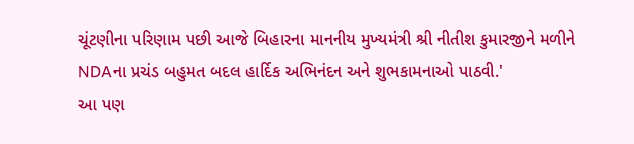ચૂંટણીના પરિણામ પછી આજે બિહારના માનનીય મુખ્યમંત્રી શ્રી નીતીશ કુમારજીને મળીને NDAના પ્રચંડ બહુમત બદલ હાર્દિક અભિનંદન અને શુભકામનાઓ પાઠવી.'
આ પણ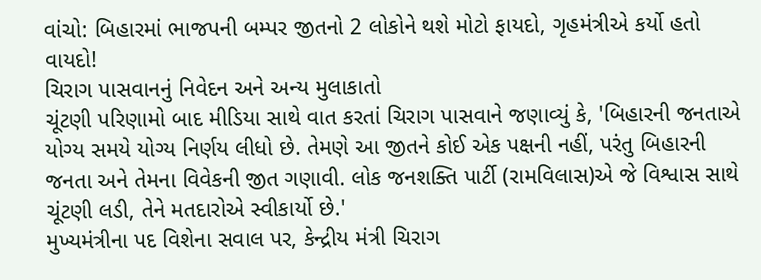વાંચો: બિહારમાં ભાજપની બમ્પર જીતનો 2 લોકોને થશે મોટો ફાયદો, ગૃહમંત્રીએ કર્યો હતો વાયદો!
ચિરાગ પાસવાનનું નિવેદન અને અન્ય મુલાકાતો
ચૂંટણી પરિણામો બાદ મીડિયા સાથે વાત કરતાં ચિરાગ પાસવાને જણાવ્યું કે, 'બિહારની જનતાએ યોગ્ય સમયે યોગ્ય નિર્ણય લીધો છે. તેમણે આ જીતને કોઈ એક પક્ષની નહીં, પરંતુ બિહારની જનતા અને તેમના વિવેકની જીત ગણાવી. લોક જનશક્તિ પાર્ટી (રામવિલાસ)એ જે વિશ્વાસ સાથે ચૂંટણી લડી, તેને મતદારોએ સ્વીકાર્યો છે.'
મુખ્યમંત્રીના પદ વિશેના સવાલ પર, કેન્દ્રીય મંત્રી ચિરાગ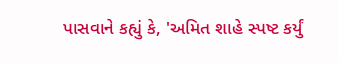પાસવાને કહ્યું કે, 'અમિત શાહે સ્પષ્ટ કર્યું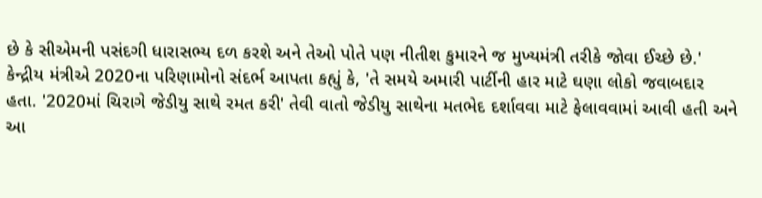છે કે સીએમની પસંદગી ધારાસભ્ય દળ કરશે અને તેઓ પોતે પણ નીતીશ કુમારને જ મુખ્યમંત્રી તરીકે જોવા ઈચ્છે છે.' કેન્દ્રીય મંત્રીએ 2020ના પરિણામોનો સંદર્ભ આપતા કહ્યું કે, 'તે સમયે અમારી પાર્ટીની હાર માટે ઘણા લોકો જવાબદાર હતા. '2020માં ચિરાગે જેડીયુ સાથે રમત કરી' તેવી વાતો જેડીયુ સાથેના મતભેદ દર્શાવવા માટે ફેલાવવામાં આવી હતી અને આ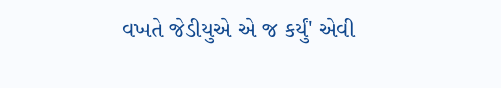વખતે જેડીયુએ એ જ કર્યું' એવી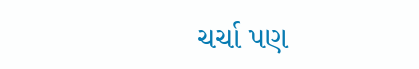ચર્ચા પણ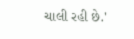ચાલી રહી છે.'